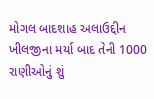મોગલ બાદશાહ અલાઉદ્દીન ખીલજીના મર્યા બાદ તેની 1000 રાણીઓનું શું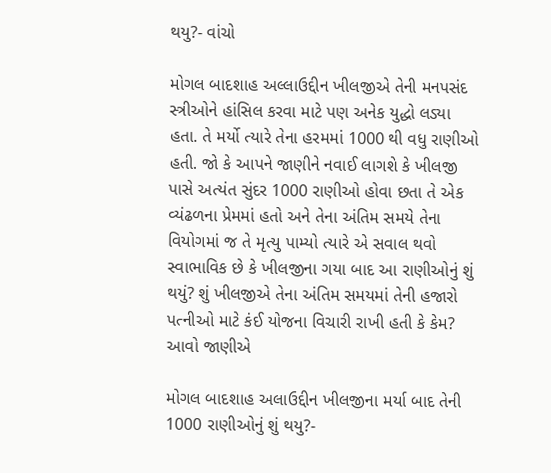થયુ?- વાંચો

મોગલ બાદશાહ અલ્લાઉદ્દીન ખીલજીએ તેની મનપસંદ સ્ત્રીઓને હાંસિલ કરવા માટે પણ અનેક યુદ્ધો લડ્યા હતા. તે મર્યો ત્યારે તેના હરમમાં 1000 થી વધુ રાણીઓ હતી. જો કે આપને જાણીને નવાઈ લાગશે કે ખીલજી પાસે અત્યંત સુંદર 1000 રાણીઓ હોવા છતા તે એક વ્યંઢળના પ્રેમમાં હતો અને તેના અંતિમ સમયે તેના વિયોગમાં જ તે મૃત્યુ પામ્યો ત્યારે એ સવાલ થવો સ્વાભાવિક છે કે ખીલજીના ગયા બાદ આ રાણીઓનું શું થયું? શું ખીલજીએ તેના અંતિમ સમયમાં તેની હજારો પત્નીઓ માટે કંઈ યોજના વિચારી રાખી હતી કે કેમ? આવો જાણીએ

મોગલ બાદશાહ અલાઉદ્દીન ખીલજીના મર્યા બાદ તેની 1000 રાણીઓનું શું થયુ?-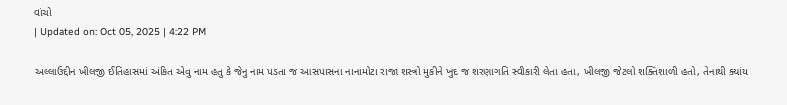વાંચો
| Updated on: Oct 05, 2025 | 4:22 PM

અલ્લાઉદ્દીન ખીલજી ઈતિહાસમાં અંકિત એવુ નામ હતુ કે જેનુ નામ પડતા જ આસપાસના નાનામોટા રાજા શસ્ત્રો મુકીને ખુદ જ શરણાગતિ સ્વીકારી લેતા હતા, ખીલજી જેટલો શક્તિશાળી હતો, તેનાથી ક્યાંય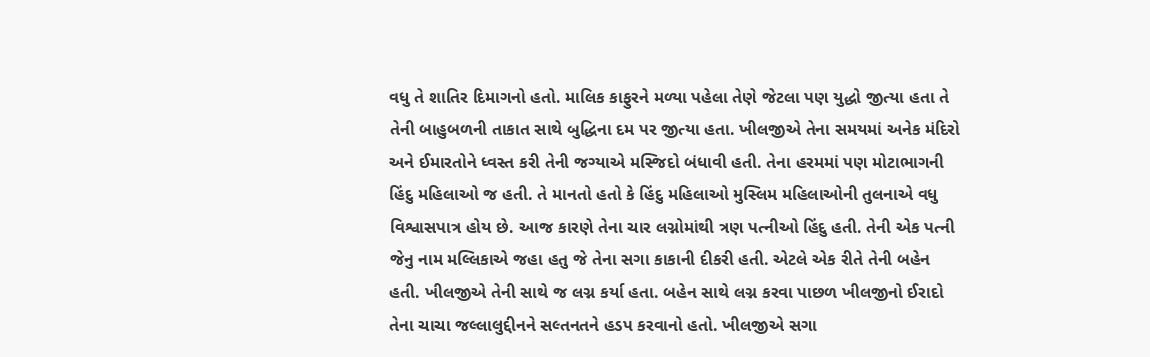વધુ તે શાતિર દિમાગનો હતો. માલિક કાફુરને મળ્યા પહેલા તેણે જેટલા પણ યુદ્ધો જીત્યા હતા તે તેની બાહુબળની તાકાત સાથે બુદ્ધિના દમ પર જીત્યા હતા. ખીલજીએ તેના સમયમાં અનેક મંદિરો અને ઈમારતોને ધ્વસ્ત કરી તેની જગ્યાએ મસ્જિદો બંધાવી હતી. તેના હરમમાં પણ મોટાભાગની હિંદુ મહિલાઓ જ હતી. તે માનતો હતો કે હિંદુ મહિલાઓ મુસ્લિમ મહિલાઓની તુલનાએ વધુ વિશ્વાસપાત્ર હોય છે. આજ કારણે તેના ચાર લગ્નોમાંથી ત્રણ પત્નીઓ હિંદુ હતી. તેની એક પત્ની જેનુ નામ મલ્લિકાએ જહા હતુ જે તેના સગા કાકાની દીકરી હતી. એટલે એક રીતે તેની બહેન હતી. ખીલજીએ તેની સાથે જ લગ્ન કર્યા હતા. બહેન સાથે લગ્ન કરવા પાછળ ખીલજીનો ઈરાદો તેના ચાચા જલ્લાલુદ્દીનને સલ્તનતને હડપ કરવાનો હતો. ખીલજીએ સગા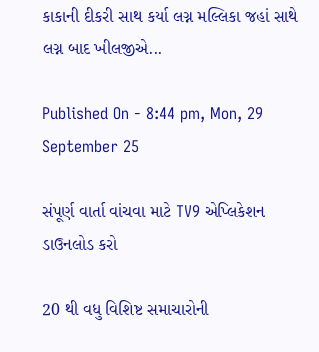કાકાની દીકરી સાથ કર્યા લગ્ન મલ્લિકા જહાં સાથે લગ્ન બાદ ખીલજીએ...

Published On - 8:44 pm, Mon, 29 September 25

સંપૂર્ણ વાર્તા વાંચવા માટે TV9 એપ્લિકેશન ડાઉનલોડ કરો

20 થી વધુ વિશિષ્ટ સમાચારોની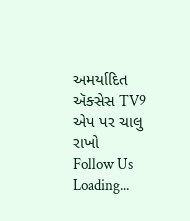અમર્યાદિત ઍક્સેસ TV9 એપ પર ચાલુ રાખો
Follow Us
Loading...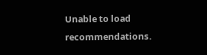Unable to load recommendations.